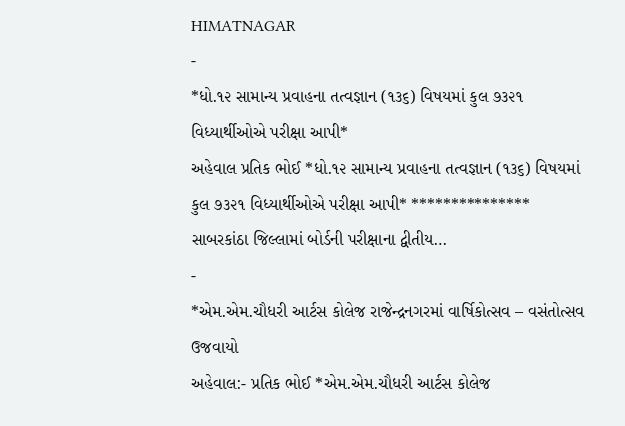HIMATNAGAR
-
*ધો.૧૨ સામાન્ય પ્રવાહના તત્વજ્ઞાન (૧૩૬) વિષયમાં કુલ ૭૩૨૧ વિધ્યાર્થીઓએ પરીક્ષા આપી*
અહેવાલ પ્રતિક ભોઈ *ધો.૧૨ સામાન્ય પ્રવાહના તત્વજ્ઞાન (૧૩૬) વિષયમાં કુલ ૭૩૨૧ વિધ્યાર્થીઓએ પરીક્ષા આપી* *************** સાબરકાંઠા જિલ્લામાં બોર્ડની પરીક્ષાના દ્વીતીય…
-
*એમ.એમ.ચૌધરી આર્ટસ કોલેજ રાજેન્દ્રનગરમાં વાર્ષિકોત્સવ – વસંતોત્સવ ઉજવાયો
અહેવાલ:- પ્રતિક ભોઈ *એમ.એમ.ચૌધરી આર્ટસ કોલેજ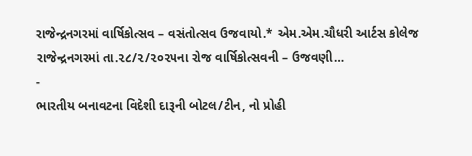રાજેન્દ્રનગરમાં વાર્ષિકોત્સવ – વસંતોત્સવ ઉજવાયો.* એમ.એમ.ચૌધરી આર્ટસ કોલેજ રાજેન્દ્રનગરમાં તા.૨૮/૨/૨૦૨૫ના રોજ વાર્ષિકોત્સવની – ઉજવણી…
-
ભારતીય બનાવટના વિદેશી દારૂની બોટલ/ટીન, નો પ્રોહી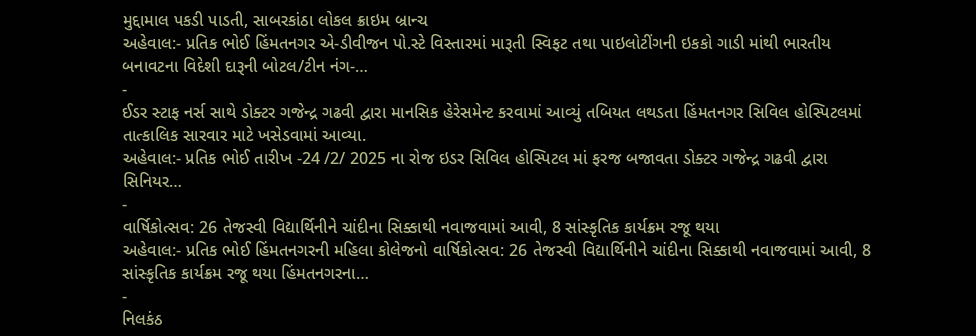મુદ્દામાલ પકડી પાડતી, સાબરકાંઠા લોકલ ક્રાઇમ બ્રાન્ચ
અહેવાલ:- પ્રતિક ભોઈ હિંમતનગર એ-ડીવીજન પો.સ્ટે વિસ્તારમાં મારૂતી સ્વિફટ તથા પાઇલોટીંગની ઇકકો ગાડી માંથી ભારતીય બનાવટના વિદેશી દારૂની બોટલ/ટીન નંગ-…
-
ઈડર સ્ટાફ નર્સ સાથે ડોક્ટર ગજેન્દ્ર ગઢવી દ્વારા માનસિક હેરેસમેન્ટ કરવામાં આવ્યું તબિયત લથડતા હિંમતનગર સિવિલ હોસ્પિટલમાં તાત્કાલિક સારવાર માટે ખસેડવામાં આવ્યા.
અહેવાલ:- પ્રતિક ભોઈ તારીખ -24 /2/ 2025 ના રોજ ઇડર સિવિલ હોસ્પિટલ માં ફરજ બજાવતા ડોક્ટર ગજેન્દ્ર ગઢવી દ્વારા સિનિયર…
-
વાર્ષિકોત્સવ: 26 તેજસ્વી વિદ્યાર્થિનીને ચાંદીના સિક્કાથી નવાજવામાં આવી, 8 સાંસ્કૃતિક કાર્યક્રમ રજૂ થયા
અહેવાલ:- પ્રતિક ભોઈ હિંમતનગરની મહિલા કોલેજનો વાર્ષિકોત્સવ: 26 તેજસ્વી વિદ્યાર્થિનીને ચાંદીના સિક્કાથી નવાજવામાં આવી, 8 સાંસ્કૃતિક કાર્યક્રમ રજૂ થયા હિંમતનગરના…
-
નિલકંઠ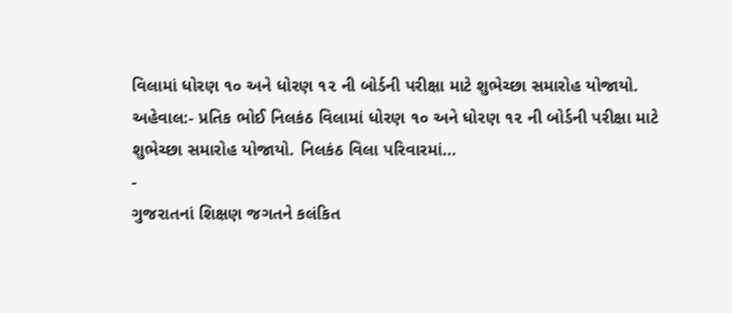વિલામાં ધોરણ ૧૦ અને ધોરણ ૧૨ ની બોર્ડની પરીક્ષા માટે શુભેચ્છા સમારોહ યોજાયો.
અહેવાલ:- પ્રતિક ભોઈ નિલકંઠ વિલામાં ધોરણ ૧૦ અને ધોરણ ૧૨ ની બોર્ડની પરીક્ષા માટે શુભેચ્છા સમારોહ યોજાયો. નિલકંઠ વિલા પરિવારમાં…
-
ગુજરાતનાં શિક્ષણ જગતને કલંકિત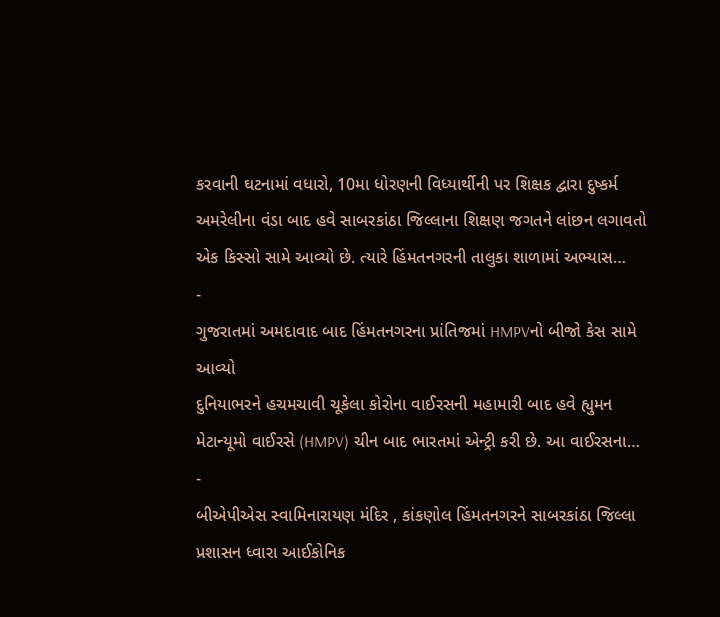કરવાની ઘટનામાં વધારો, 10મા ધોરણની વિધ્યાર્થીની પર શિક્ષક દ્વારા દુષ્કર્મ
અમરેલીના વંડા બાદ હવે સાબરકાંઠા જિલ્લાના શિક્ષણ જગતને લાંછન લગાવતો એક કિસ્સો સામે આવ્યો છે. ત્યારે હિંમતનગરની તાલુકા શાળામાં અભ્યાસ…
-
ગુજરાતમાં અમદાવાદ બાદ હિંમતનગરના પ્રાંતિજમાં HMPVનો બીજો કેસ સામે આવ્યો
દુનિયાભરને હચમચાવી ચૂકેલા કોરોના વાઈરસની મહામારી બાદ હવે હ્યુમન મેટાન્યૂમો વાઈરસે (HMPV) ચીન બાદ ભારતમાં એન્ટ્રી કરી છે. આ વાઈરસના…
-
બીએપીએસ સ્વામિનારાયણ મંદિર , કાંકણોલ હિંમતનગરને સાબરકાંઠા જિલ્લા પ્રશાસન ધ્વારા આઈકોનિક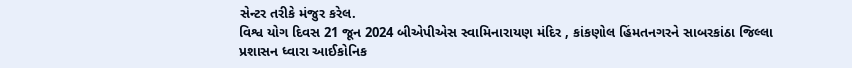સેન્ટર તરીકે મંજુર કરેલ.
વિશ્વ યોગ દિવસ 21 જૂન 2024 બીએપીએસ સ્વામિનારાયણ મંદિર , કાંકણોલ હિંમતનગરને સાબરકાંઠા જિલ્લા પ્રશાસન ધ્વારા આઈકોનિક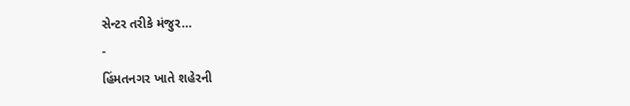સેન્ટર તરીકે મંજુર…
-
હિંમતનગર ખાતે શહેરની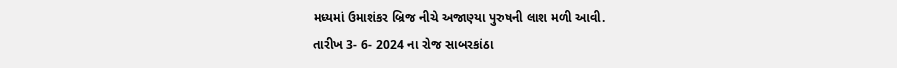મધ્યમાં ઉમાશંકર બ્રિજ નીચે અજાણ્યા પુરુષની લાશ મળી આવી.
તારીખ 3- 6- 2024 ના રોજ સાબરકાંઠા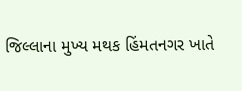જિલ્લાના મુખ્ય મથક હિંમતનગર ખાતે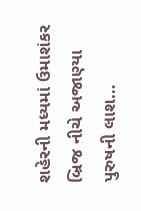શહેરની મધ્યમાં ઉમાશંકર બ્રિજ નીચે અજાણ્યા પુરુષની લાશ…